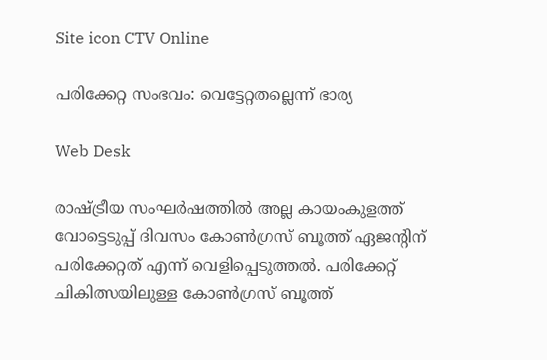Site icon CTV Online

പരിക്കേറ്റ സംഭവം: വെട്ടേറ്റതല്ലെന്ന് ഭാര്യ

Web Desk

രാഷ്ട്രീയ സംഘര്‍ഷത്തില്‍ അല്ല കായംകുളത്ത് വോട്ടെടുപ്പ് ദിവസം കോണ്‍ഗ്രസ് ബൂത്ത് ഏജന്റിന് പരിക്കേറ്റത് എന്ന് വെളിപ്പെടുത്തല്‍. പരിക്കേറ്റ് ചികിത്സയിലുള്ള കോണ്‍ഗ്രസ് ബൂത്ത്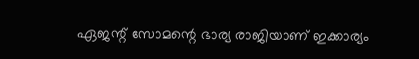ഏജന്റ് സോമന്റെ ഭാര്യ രാജിയാണ് ഇക്കാര്യം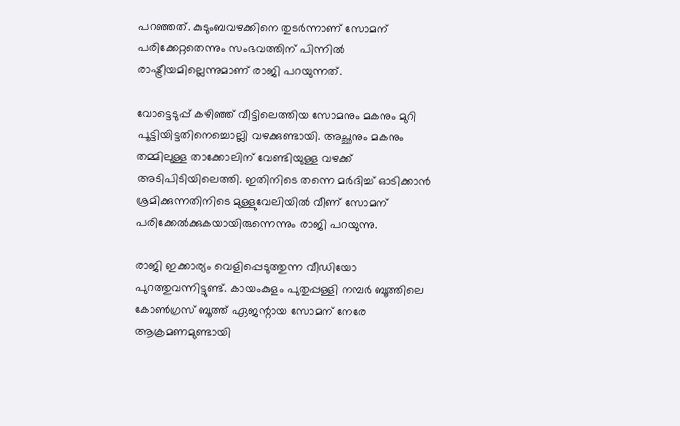പറഞ്ഞത്. കുടുംബവഴക്കിനെ തുടര്‍ന്നാണ് സോമന് പരിക്കേറ്റതെന്നും സംഭവത്തിന് പിന്നില്‍ രാഷ്ട്രീയമില്ലെന്നുമാണ് രാജി പറയുന്നത്.

വോട്ടെടുപ്പ് കഴിഞ്ഞ് വീട്ടിലെത്തിയ സോമനും മകനും മുറി പൂട്ടിയിട്ടതിനെച്ചൊല്ലി വഴക്കുണ്ടായി. അച്ഛനും മകനും തമ്മിലുള്ള താക്കോലിന് വേണ്ടിയുള്ള വഴക്ക് അടിപിടിയിലെത്തി. ഇതിനിടെ തന്നെ മര്‍ദിച്ച് ഓടിക്കാന്‍ ശ്രമിക്കുന്നതിനിടെ മുള്ളുവേലിയില്‍ വീണ് സോമന് പരിക്കേല്‍ക്കുകയായിരുന്നെന്നും രാജി പറയുന്നു.

രാജി ഇക്കാര്യം വെളിപ്പെടുത്തുന്ന വീഡിയോ പുറത്തുവന്നിട്ടുണ്ട്. കായംകുളം പുതുപ്പള്ളി നമ്പര്‍ ബൂത്തിലെ കോണ്‍ഗ്രസ് ബൂത്ത് ഏജന്റായ സോമന് നേരേ ആക്രമണമുണ്ടായി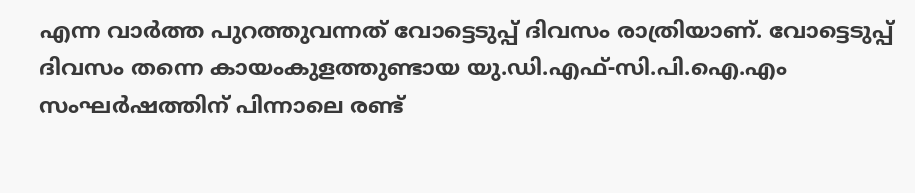എന്ന വാര്‍ത്ത പുറത്തുവന്നത് വോട്ടെടുപ്പ് ദിവസം രാത്രിയാണ്. വോട്ടെടുപ്പ് ദിവസം തന്നെ കായംകുളത്തുണ്ടായ യു.ഡി.എഫ്-സി.പി.ഐ.എം സംഘര്‍ഷത്തിന് പിന്നാലെ രണ്ട്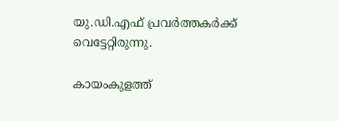യു.ഡി.എഫ് പ്രവര്‍ത്തകര്‍ക്ക് വെട്ടേറ്റിരുന്നു.

കായംകുളത്ത്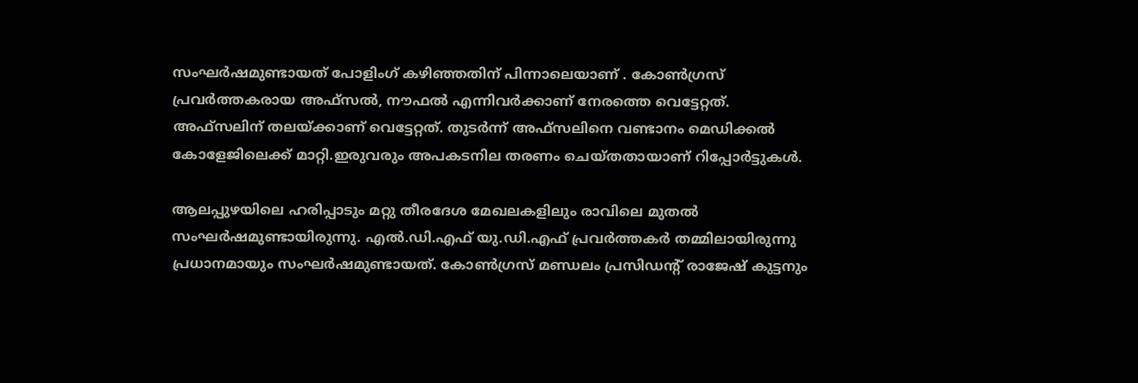സംഘര്‍ഷമുണ്ടായത് പോളിംഗ് കഴിഞ്ഞതിന് പിന്നാലെയാണ് . കോണ്‍ഗ്രസ് പ്രവര്‍ത്തകരായ അഫ്സല്‍, നൗഫല്‍ എന്നിവര്‍ക്കാണ് നേരത്തെ വെട്ടേറ്റത്. അഫ്സലിന് തലയ്ക്കാണ് വെട്ടേറ്റത്. തുടര്‍ന്ന് അഫ്സലിനെ വണ്ടാനം മെഡിക്കല്‍ കോളേജിലെക്ക് മാറ്റി.ഇരുവരും അപകടനില തരണം ചെയ്തതായാണ് റിപ്പോര്‍ട്ടുകള്‍.

ആലപ്പുഴയിലെ ഹരിപ്പാടും മറ്റു തീരദേശ മേഖലകളിലും രാവിലെ മുതല്‍ സംഘര്‍ഷമുണ്ടായിരുന്നു. എല്‍.ഡി.എഫ് യു.ഡി.എഫ് പ്രവര്‍ത്തകര്‍ തമ്മിലായിരുന്നു പ്രധാനമായും സംഘര്‍ഷമുണ്ടായത്. കോണ്‍ഗ്രസ് മണ്ഡലം പ്രസിഡന്റ് രാജേഷ് കുട്ടനും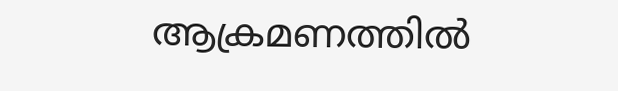ആക്രമണത്തില്‍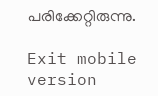പരിക്കേറ്റിരുന്നു.

Exit mobile version